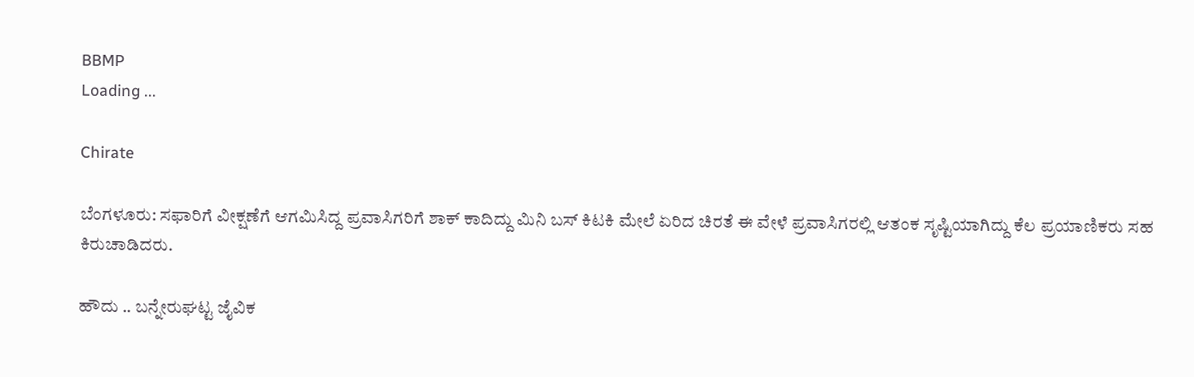BBMP
Loading ...

Chirate

ಬೆಂಗಳೂರು: ಸಫಾರಿಗೆ ವೀಕ್ಷಣೆಗೆ ಆಗಮಿಸಿದ್ದ ಪ್ರವಾಸಿಗರಿಗೆ ಶಾಕ್‌ ಕಾದಿದ್ದು ಮಿನಿ ಬಸ್ ಕಿಟಕಿ ಮೇಲೆ ಏರಿದ ಚಿರತೆ ಈ ವೇಳೆ ಪ್ರವಾಸಿಗರಲ್ಲಿ ಆತಂಕ ಸೃಷ್ಟಿಯಾಗಿದ್ದು ಕೆಲ ಪ್ರಯಾಣಿಕರು ಸಹ ಕಿರುಚಾಡಿದರು.

ಹೌದು .. ಬನ್ನೇರುಘಟ್ಟ ಜೈವಿಕ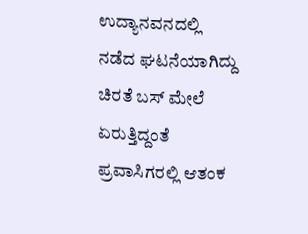ಉದ್ಯಾನವನದಲ್ಲಿ ನಡೆದ ಘಟನೆಯಾಗಿದ್ದು ಚಿರತೆ ಬಸ್ ಮೇಲೆ ಏರುತ್ತಿದ್ದಂತೆ ಪ್ರವಾಸಿಗರಲ್ಲಿ ಆತಂಕ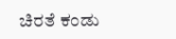ಚಿರತೆ ಕಂಡು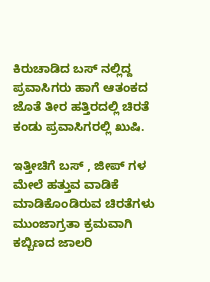ಕಿರುಚಾಡಿದ ಬಸ್ ನಲ್ಲಿದ್ದ ಪ್ರವಾಸಿಗರು ಹಾಗೆ ಆತಂಕದ ಜೊತೆ ತೀರ ಹತ್ತಿರದಲ್ಲಿ ಚಿರತೆ ಕಂಡು ಪ್ರವಾಸಿಗರಲ್ಲಿ ಖುಷಿ.

ಇತ್ತೀಚಿಗೆ ಬಸ್ , ಜೀಪ್ ಗಳ ಮೇಲೆ ಹತ್ತುವ ವಾಡಿಕೆ ಮಾಡಿಕೊಂಡಿರುವ ಚಿರತೆಗಳು ಮುಂಜಾಗ್ರತಾ ಕ್ರಮವಾಗಿ
ಕಬ್ಬಿಣದ ಜಾಲರಿ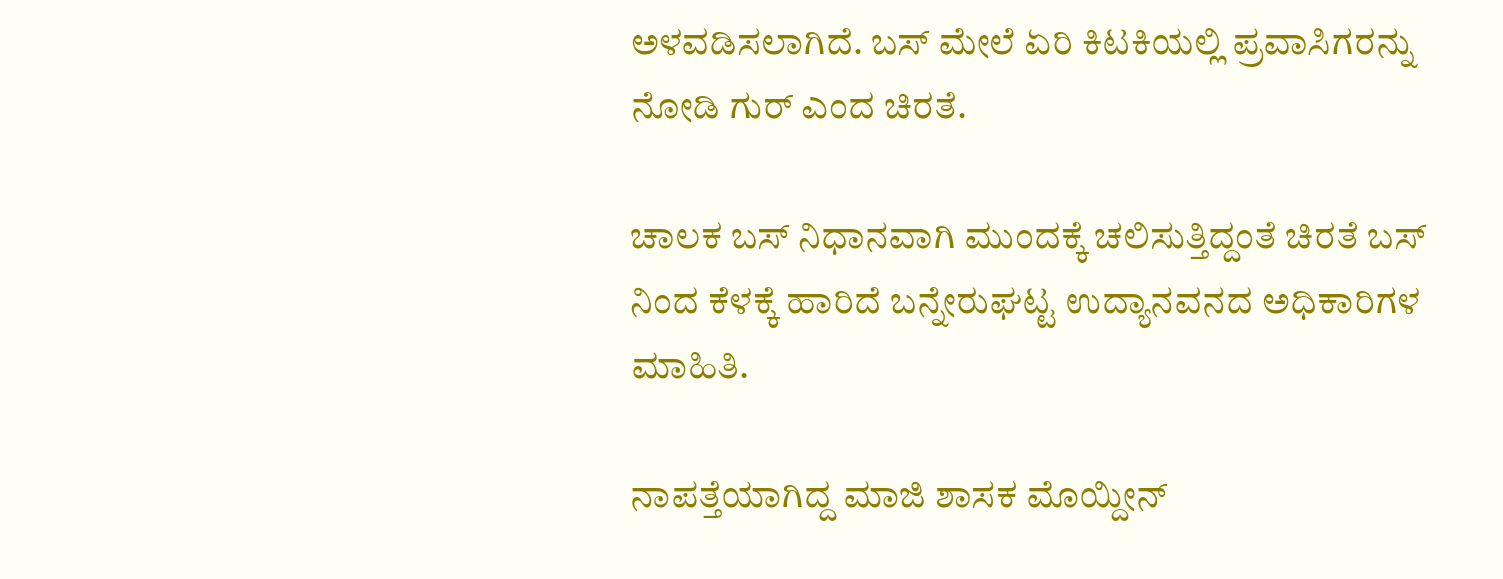ಅಳವಡಿಸಲಾಗಿದೆ. ಬಸ್ ಮೇಲೆ ಏರಿ ಕಿಟಕಿಯಲ್ಲಿ ಪ್ರವಾಸಿಗರನ್ನು ನೋಡಿ ಗುರ್ ಎಂದ ಚಿರತೆ.

ಚಾಲಕ ಬಸ್ ನಿಧಾನವಾಗಿ ಮುಂದಕ್ಕೆ ಚಲಿಸುತ್ತಿದ್ದಂತೆ ಚಿರತೆ ಬಸ್ ನಿಂದ ಕೆಳಕ್ಕೆ ಹಾರಿದೆ ಬನ್ನೇರುಘಟ್ಟ ಉದ್ಯಾನವನದ ಅಧಿಕಾರಿಗಳ ಮಾಹಿತಿ.

ನಾಪತ್ತೆಯಾಗಿದ್ದ ಮಾಜಿ ಶಾಸಕ ಮೊಯ್ದೀನ್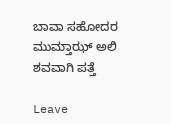ಬಾವಾ ಸಹೋದರ ಮುಮ್ತಾಝ್ ಅಲಿ ಶವವಾಗಿ ಪತ್ತೆ

Leave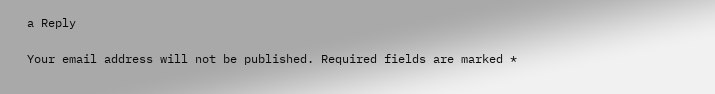a Reply

Your email address will not be published. Required fields are marked *